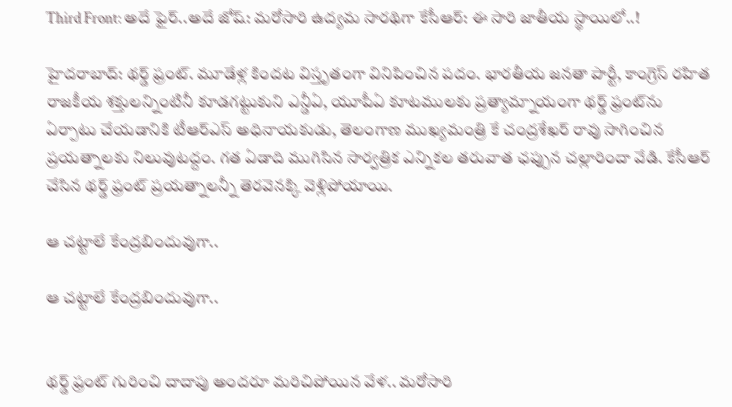Third Front: అదే ఫైర్..అదే జోష్: మరోసారి ఉద్యమ సారథిగా కేసీఆర్: ఈ సారి జాతీయ స్థాయిలో..!

హైదరాబాద్: థర్డ్ ఫ్రంట్. మూడేళ్ల కిందట విస్తృతంగా వినిపించిన పదం. భారతీయ జనతా పార్టీ, కాంగ్రెస్ రహిత రాజకీయ శక్తులన్నింటినీ కూడగట్టుకుని ఎన్డీఏ, యూపీఏ కూటములకు ప్రత్యామ్నాయంగా థర్డ్ ఫ్రంట్‌ను ఏర్పాటు చేయడానికి టీఆర్ఎస్ అధినాయకుడు, తెలంగాణ ముఖ్యమంత్రి కే చంద్రశేఖర్ రావు సాగించిన ప్రయత్నాలకు నిలువుటద్దం. గత ఏడాది ముగిసిన సార్వత్రిక ఎన్నికల తరువాత ఛప్పున చల్లారిందా వేడి. కేసీఆర్ చేసిన థర్డ్ ఫ్రంట్ ప్రయత్నాలన్నీ తెరవెనక్కి వెళ్లిపోయాయి.

ఆ చట్టాలే కేంద్రబిందువుగా..

ఆ చట్టాలే కేంద్రబిందువుగా..


థర్డ్ ఫ్రంట్ గురించి దాదాపు అందరూ మరిచిపోయిన వేళ.. మరోసారి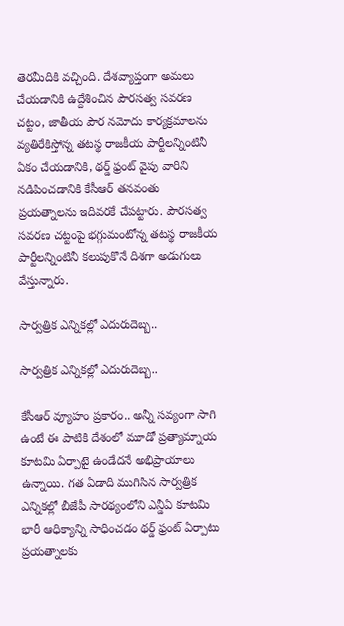తెరమీదికి వచ్చింది. దేశవ్యాప్తంగా అమలు చేయడానికి ఉద్దేశించిన పౌరసత్వ సవరణ చట్టం, జాతీయ పౌర నమోదు కార్యక్రమాలను వ్యతిరేకిస్తోన్న తటస్థ రాజకీయ పార్టీలన్నింటినీ ఏకం చేయడానికి, థర్డ్ ఫ్రంట్‌ వైపు వారిని నడిపించడానికి కేసీఆర్ తనవంతు ప్రయత్నాలను ఇదివరకే చేపట్టారు. పౌరసత్వ సవరణ చట్టంపై భగ్గుమంటోన్న తటస్థ రాజకీయ పార్టీలన్నింటినీ కలుపుకొనే దిశగా అడుగులు వేస్తున్నారు.

సార్వత్రిక ఎన్నికల్లో ఎదురుదెబ్బ..

సార్వత్రిక ఎన్నికల్లో ఎదురుదెబ్బ..

కేసీఆర్ వ్యూహం ప్రకారం.. అన్నీ సవ్యంగా సాగి ఉంటే ఈ పాటికి దేశంలో మూడో ప్రత్యామ్నాయ కూటమి ఏర్పాటై ఉండేదనే అభిప్రాయాలు ఉన్నాయి. గత ఏడాది ముగిసిన సార్వత్రిక ఎన్నికల్లో బీజేపీ సారథ్యంలోని ఎన్డీఏ కూటమి భారీ ఆధిక్యాన్ని సాధించడం థర్డ్ ఫ్రంట్ ఏర్పాటు ప్రయత్నాలకు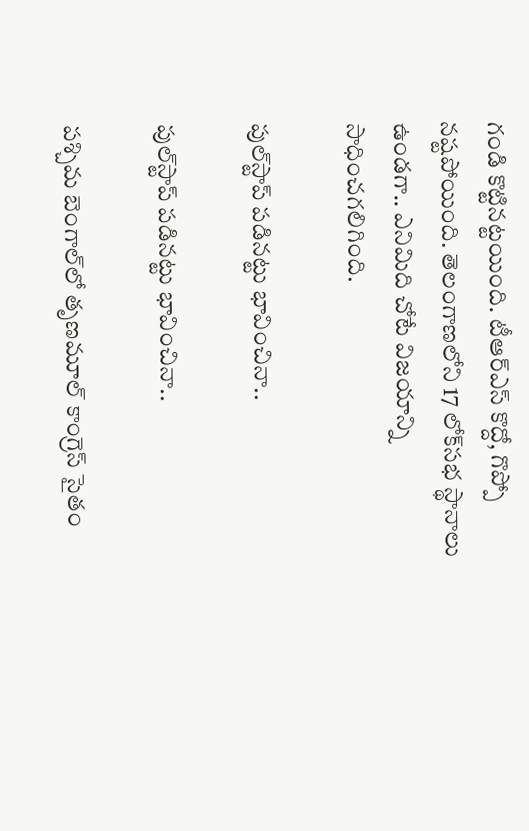గండి కొట్టినట్టయింది. టీఆర్ఎస్ కొద్దో, గొప్పో నష్టపోయింది. తెలంగాణలోని 17 లోక్‌సభ స్థానాలు ఉండగా.. ఎనిమిది చోటే విజయాన్ని సాధించగలిగింది.

పుల్‌స్టాప్ పడినట్టు భావించినా..

పుల్‌స్టాప్ పడినట్టు భావించినా..

పశ్చిమ బెంగాల్‌లో తృణమూల్ కాంగ్రెస్ సైతం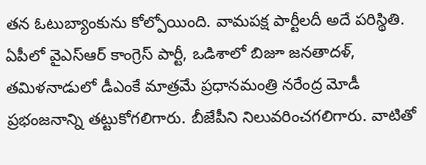తన ఓటుబ్యాంకును కోల్పోయింది. వామపక్ష పార్టీలదీ అదే పరిస్థితి. ఏపీలో వైఎస్ఆర్ కాంగ్రెస్ పార్టీ, ఒడిశాలో బిజూ జనతాదళ్, తమిళనాడులో డీఎంకే మాత్రమే ప్రధానమంత్రి నరేంద్ర మోడీ ప్రభంజనాన్ని తట్టుకోగలిగారు. బీజేపీని నిలువరించగలిగారు. వాటితో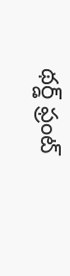థర్డ్ ఫ్రంట్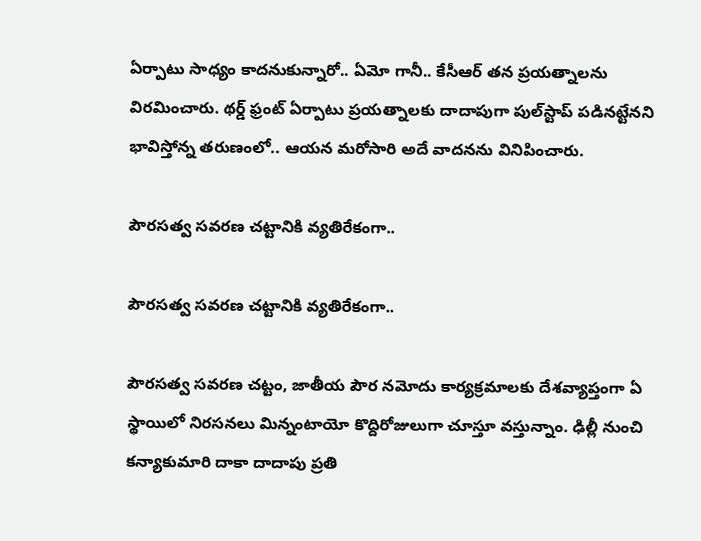ఏర్పాటు సాధ్యం కాదనుకున్నారో.. ఏమో గానీ.. కేసీఆర్ తన ప్రయత్నాలను విరమించారు. థర్డ్ ఫ్రంట్ ఏర్పాటు ప్రయత్నాలకు దాదాపుగా పుల్‌స్టాప్ పడినట్టేనని భావిస్తోన్న తరుణంలో.. ఆయన మరోసారి అదే వాదనను వినిపించారు.

పౌరసత్వ సవరణ చట్టానికి వ్యతిరేకంగా..

పౌరసత్వ సవరణ చట్టానికి వ్యతిరేకంగా..

పౌరసత్వ సవరణ చట్టం, జాతీయ పౌర నమోదు కార్యక్రమాలకు దేశవ్యాప్తంగా ఏ స్థాయిలో నిరసనలు మిన్నంటాయో కొద్దిరోజులుగా చూస్తూ వస్తున్నాం. ఢిల్లీ నుంచి కన్యాకుమారి దాకా దాదాపు ప్రతి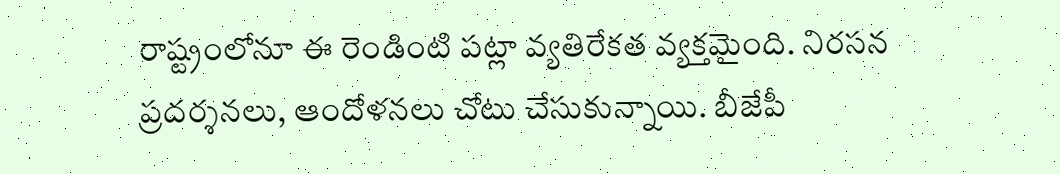రాష్ట్రంలోనూ ఈ రెండింటి పట్లా వ్యతిరేకత వ్యక్తమైంది. నిరసన ప్రదర్శనలు, ఆందోళనలు చోటు చేసుకున్నాయి. బీజేపీ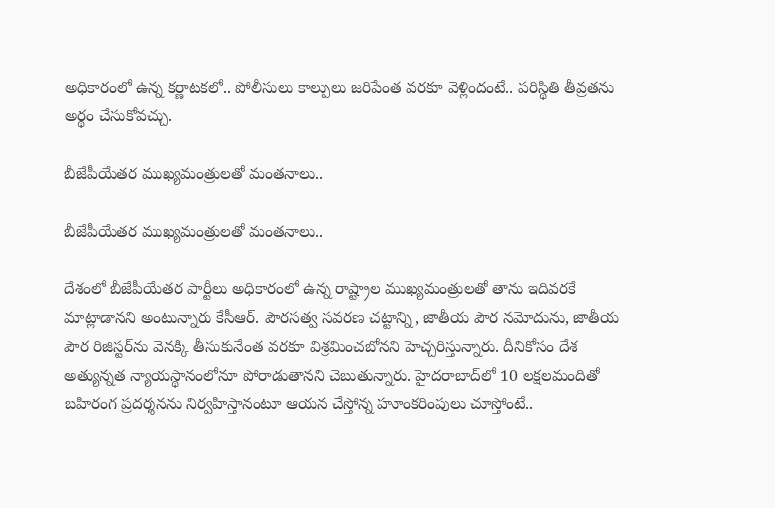అధికారంలో ఉన్న కర్ణాటకలో.. పోలీసులు కాల్పులు జరిపేంత వరకూ వెళ్లిందంటే.. పరిస్థితి తీవ్రతను అర్థం చేసుకోవచ్చు.

బీజేపీయేతర ముఖ్యమంత్రులతో మంతనాలు..

బీజేపీయేతర ముఖ్యమంత్రులతో మంతనాలు..

దేశంలో బీజేపీయేతర పార్టీలు అధికారంలో ఉన్న రాష్ట్రాల ముఖ్యమంత్రులతో తాను ఇదివరకే మాట్లాడానని అంటున్నారు కేసీఆర్. పౌరసత్వ సవరణ చట్టాన్ని, జాతీయ పౌర నమోదును, జాతీయ పౌర రిజిస్టర్‌ను వెనక్కి తీసుకునేంత వరకూ విశ్రమించబోనని హెచ్చరిస్తున్నారు. దీనికోసం దేశ అత్యున్నత న్యాయస్థానంలోనూ పోరాడుతానని చెబుతున్నారు. హైదరాబాద్‌లో 10 లక్షలమందితో బహిరంగ ప్రదర్శనను నిర్వహిస్తానంటూ ఆయన చేస్తోన్న హూంకరింపులు చూస్తోంటే..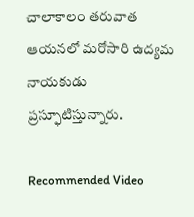చాలాకాలం తరువాత ఆయనలో మరోసారి ఉద్యమ నాయకుడు ప్రస్ఫూటిస్తున్నారు.

Recommended Video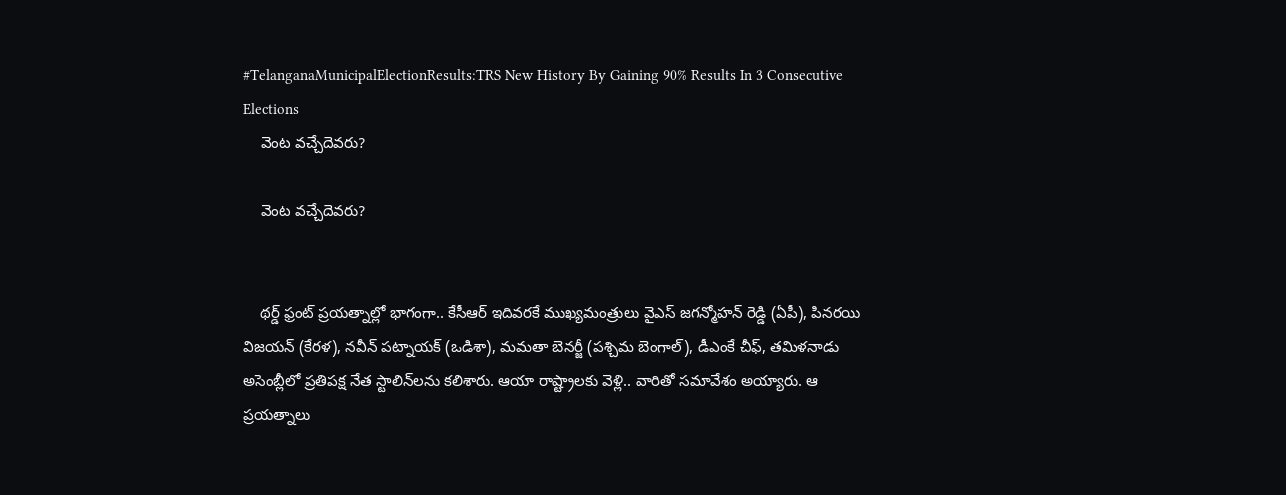#TelanganaMunicipalElectionResults:TRS New History By Gaining 90% Results In 3 Consecutive Elections
    వెంట వచ్చేదెవరు?

    వెంట వచ్చేదెవరు?


    థర్డ్ ఫ్రంట్ ప్రయత్నాల్లో భాగంగా.. కేసీఆర్ ఇదివరకే ముఖ్యమంత్రులు వైఎస్ జగన్మోహన్ రెడ్డి (ఏపీ), పినరయి విజయన్ (కేరళ), నవీన్ పట్నాయక్ (ఒడిశా), మమతా బెనర్జీ (పశ్చిమ బెంగాల్), డీఎంకే చీఫ్, తమిళనాడు అసెంబ్లీలో ప్రతిపక్ష నేత స్టాలిన్‌లను కలిశారు. ఆయా రాష్ట్రాలకు వెళ్లి.. వారితో సమావేశం అయ్యారు. ఆ ప్రయత్నాలు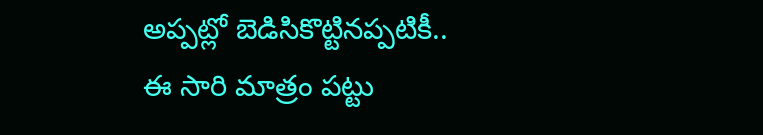అప్పట్లో బెడిసికొట్టినప్పటికీ.. ఈ సారి మాత్రం పట్టు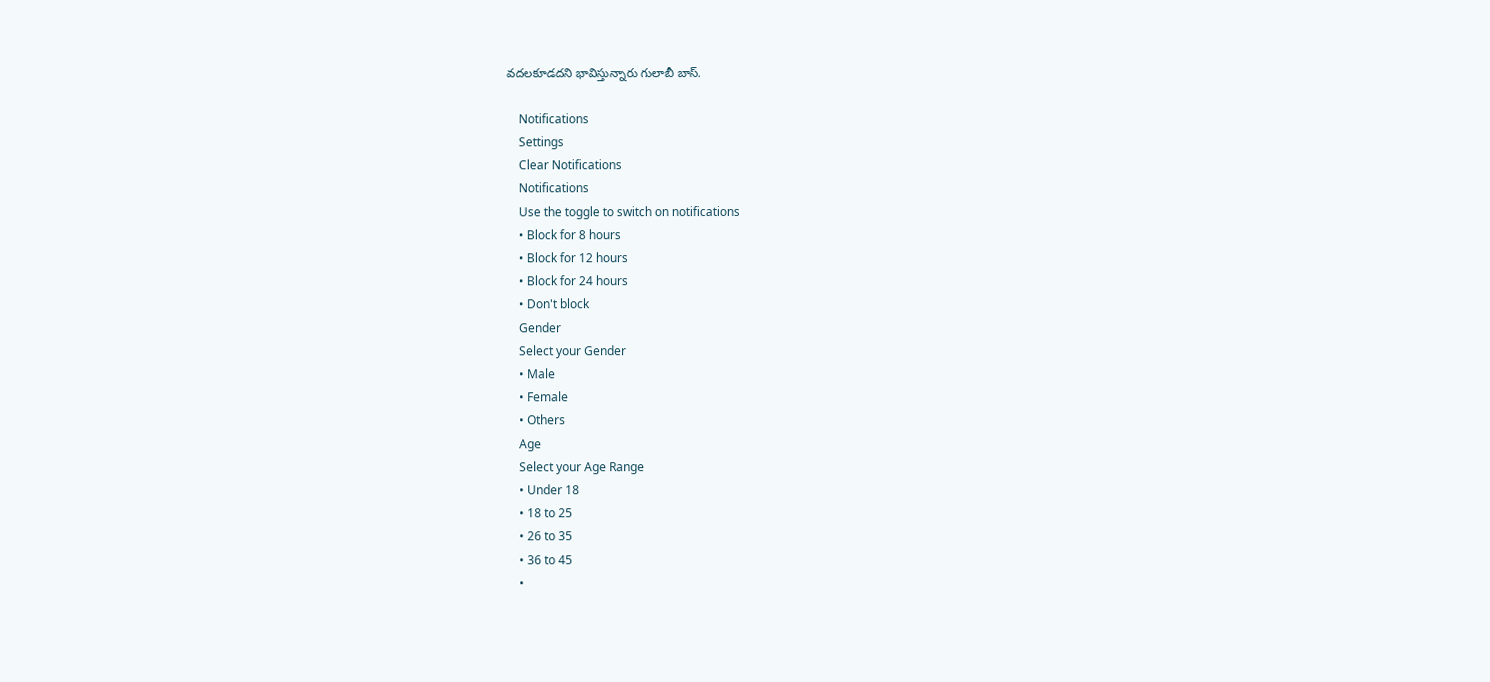వదలకూడదని భావిస్తున్నారు గులాబీ బాస్.

    Notifications
    Settings
    Clear Notifications
    Notifications
    Use the toggle to switch on notifications
    • Block for 8 hours
    • Block for 12 hours
    • Block for 24 hours
    • Don't block
    Gender
    Select your Gender
    • Male
    • Female
    • Others
    Age
    Select your Age Range
    • Under 18
    • 18 to 25
    • 26 to 35
    • 36 to 45
    •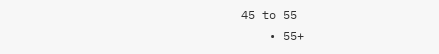45 to 55
    • 55+